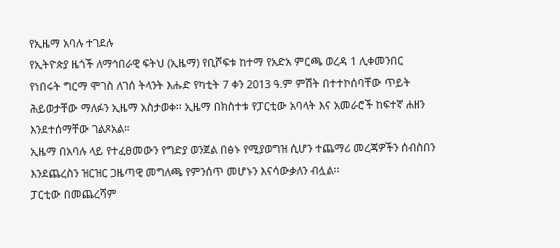የኢዜማ አባሉ ተገደሉ
የኢትዮጵያ ዜጎች ለማኅበራዊ ፍትህ (ኢዜማ) የቢሾፍቱ ከተማ የአድአ ምርጫ ወረዳ 1 ሊቀመንበር የነበሩት ግርማ ሞገስ ለገሰ ትላንት እሑድ የካቲት 7 ቀን 2013 ዓ.ም ምሽት በተተኮሰባቸው ጥይት ሕይወታቸው ማለፉን ኢዜማ አስታወቀ፡፡ ኢዜማ በክስተቱ የፓርቲው አባላት እና አመራሮች ከፍተኛ ሐዘን እንደተሰማቸው ገልጾአል።
ኢዜማ በአባሉ ላይ የተፈፀመውን የግድያ ወንጀል በፅኑ የሚያወግዝ ሲሆን ተጨማሪ መረጃዎችን ሰብስበን እንደጨረስን ዝርዝር ጋዜጣዊ መግለጫ የምንሰጥ መሆኑን እናሳውቃለን ብሏል፡፡
ፓርቲው በመጨረሻም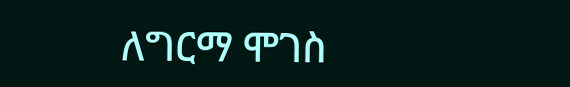ለግርማ ሞገስ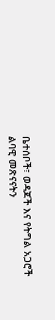ቤተሰቦች፣ ወዳጆች እና የትግል አጋሮች ልባዊ መጽናናትን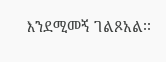እንደሚመኝ ገልጾአል፡፡